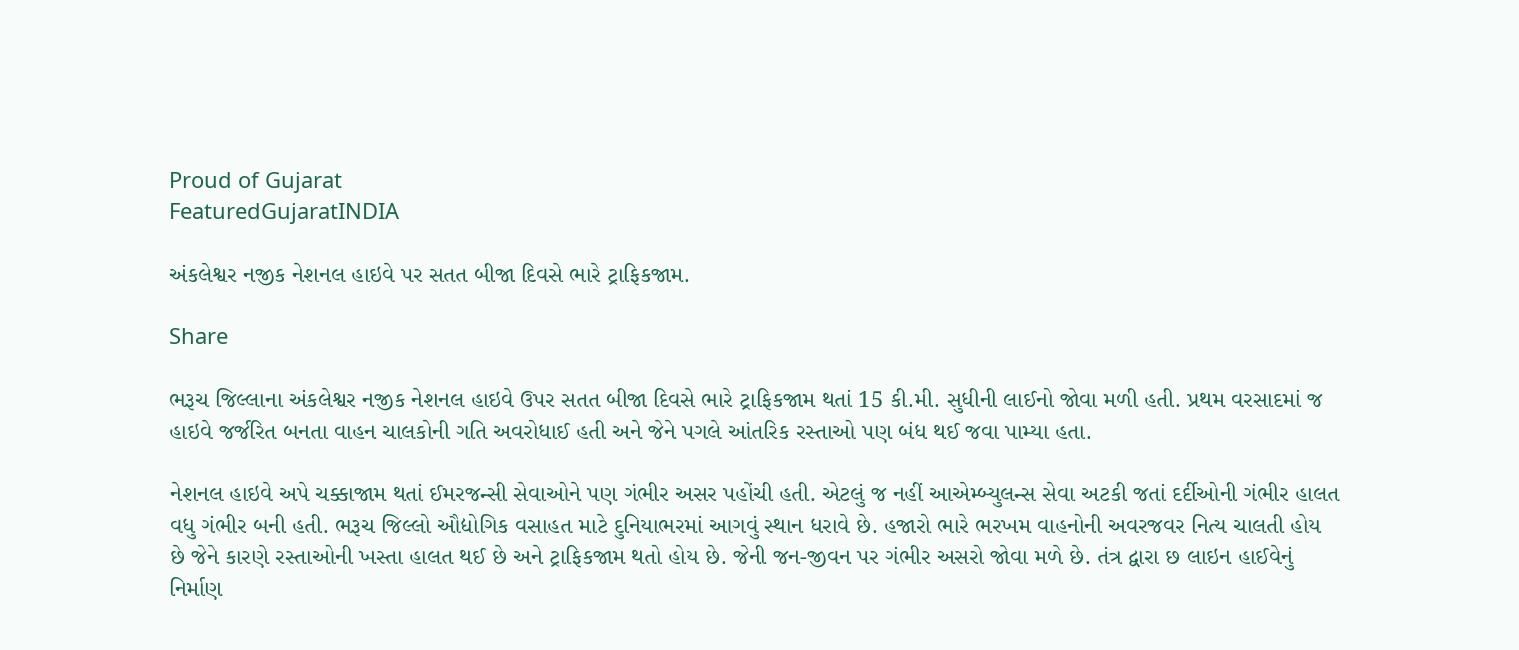Proud of Gujarat
FeaturedGujaratINDIA

અંકલેશ્વર નજીક નેશનલ હાઇવે પર સતત બીજા દિવસે ભારે ટ્રાફિકજામ.

Share

ભરૂચ જિલ્લાના અંકલેશ્વર નજીક નેશનલ હાઇવે ઉપર સતત બીજા દિવસે ભારે ટ્રાફિકજામ થતાં 15 કી.મી. સુધીની લાઈનો જોવા મળી હતી. પ્રથમ વરસાદમાં જ હાઇવે જર્જરિત બનતા વાહન ચાલકોની ગતિ અવરોધાઈ હતી અને જેને પગલે આંતરિક રસ્તાઓ પણ બંધ થઈ જવા પામ્યા હતા.

નેશનલ હાઇવે અપે ચક્કાજામ થતાં ઈમરજન્સી સેવાઓને પણ ગંભીર અસર પહોંચી હતી. એટલું જ નહીં આએમ્બ્યુલન્સ સેવા અટકી જતાં દર્દીઓની ગંભીર હાલત વધુ ગંભીર બની હતી. ભરૂચ જિલ્લો ઔદ્યોગિક વસાહત માટે દુનિયાભરમાં આગવું સ્થાન ધરાવે છે. હજારો ભારે ભરખમ વાહનોની અવરજવર નિત્ય ચાલતી હોય છે જેને કારણે રસ્તાઓની ખસ્તા હાલત થઈ છે અને ટ્રાફિકજામ થતો હોય છે. જેની જન-જીવન પર ગંભીર અસરો જોવા મળે છે. તંત્ર દ્વારા છ લાઇન હાઈવેનું નિર્માણ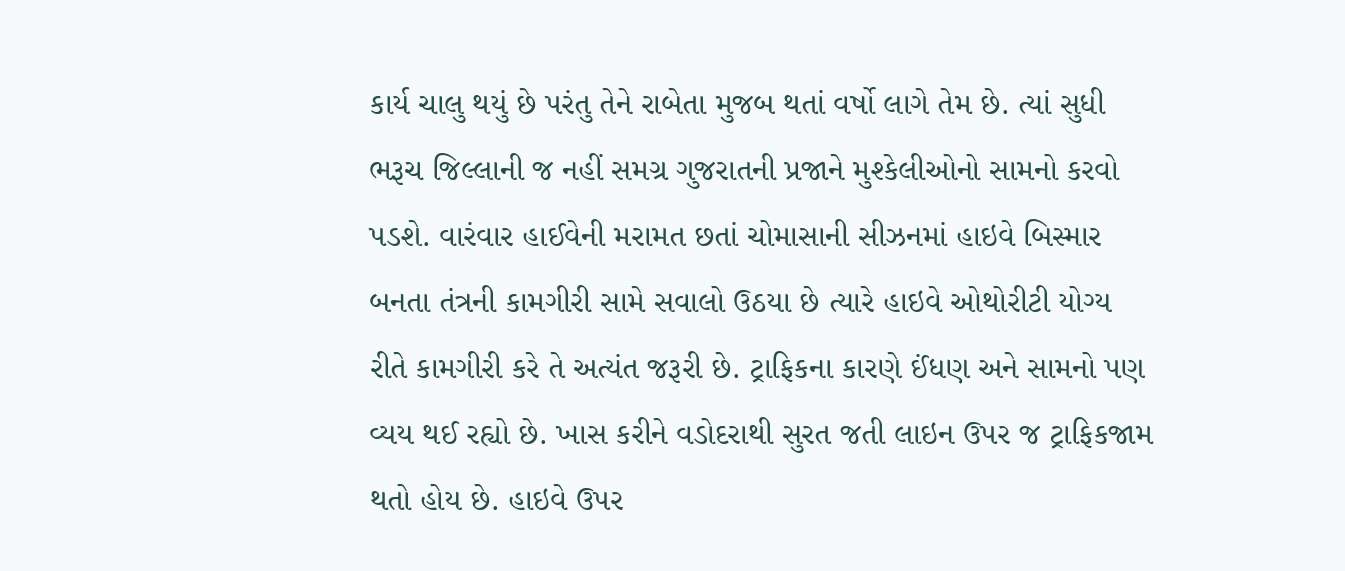કાર્ય ચાલુ થયું છે પરંતુ તેને રાબેતા મુજબ થતાં વર્ષો લાગે તેમ છે. ત્યાં સુધી ભરૂચ જિલ્લાની જ નહીં સમગ્ર ગુજરાતની પ્રજાને મુશ્કેલીઓનો સામનો કરવો પડશે. વારંવાર હાઈવેની મરામત છતાં ચોમાસાની સીઝનમાં હાઇવે બિસ્માર બનતા તંત્રની કામગીરી સામે સવાલો ઉઠયા છે ત્યારે હાઇવે ઓથોરીટી યોગ્ય રીતે કામગીરી કરે તે અત્યંત જરૂરી છે. ટ્રાફિકના કારણે ઈંધણ અને સામનો પણ વ્યય થઈ રહ્યો છે. ખાસ કરીને વડોદરાથી સુરત જતી લાઇન ઉપર જ ટ્રાફિકજામ થતો હોય છે. હાઇવે ઉપર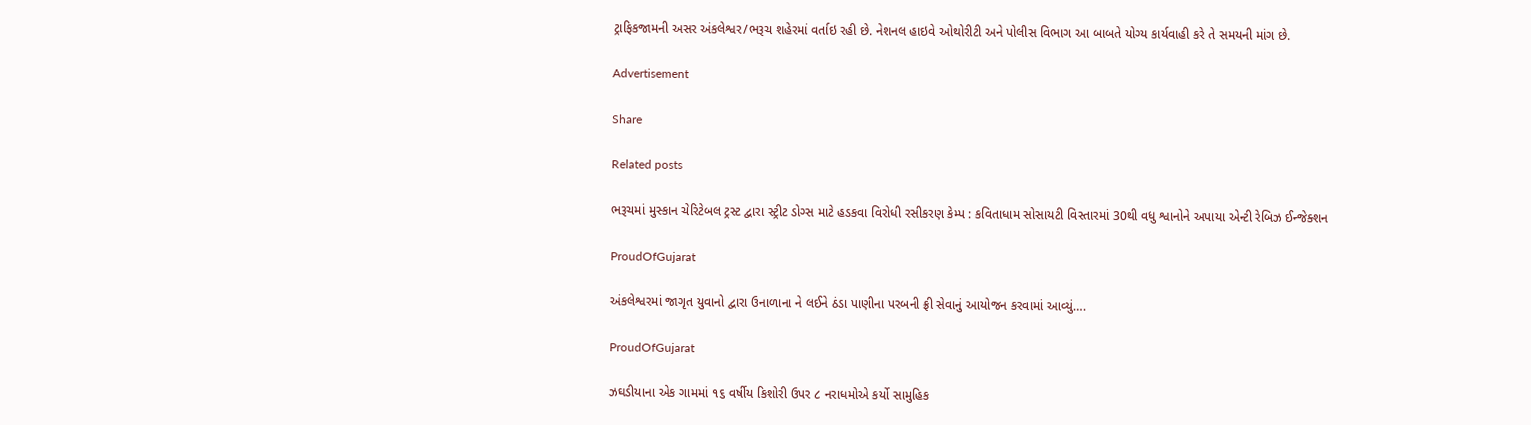ટ્રાફિકજામની અસર અંકલેશ્વર/ભરૂચ શહેરમાં વર્તાઇ રહી છે. નેશનલ હાઇવે ઓથોરીટી અને પોલીસ વિભાગ આ બાબતે યોગ્ય કાર્યવાહી કરે તે સમયની માંગ છે.

Advertisement

Share

Related posts

ભરૂચમાં મુસ્કાન ચેરિટેબલ ટ્રસ્ટ દ્વારા સ્ટ્રીટ ડોગ્સ માટે હડકવા વિરોધી રસીકરણ કેમ્પ : કવિતાધામ સોસાયટી વિસ્તારમાં 30થી વધુ શ્વાનોને અપાયા એન્ટી રેબિઝ ઈન્જેક્શન

ProudOfGujarat

અંકલેશ્વરમાં જાગૃત યુવાનો દ્વારા ઉનાળાના ને લઈને ઠંડા પાણીના પરબની ફ્રી સેવાનું આયોજન કરવામાં આવ્યું….

ProudOfGujarat

ઝઘડીયાના એક ગામમાં ૧૬ વર્ષીય કિશોરી ઉપર ૮ નરાધમોએ કર્યો સામુહિક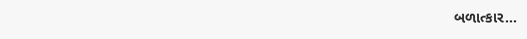બળાત્કાર…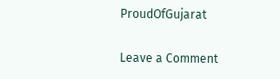ProudOfGujarat

Leave a Comment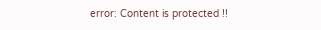error: Content is protected !!